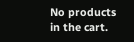No products in the cart.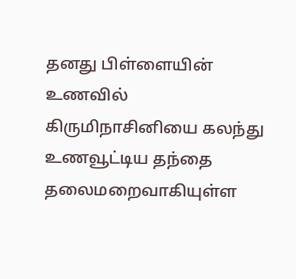தனது பிள்ளையின் உணவில் கிருமிநாசினியை கலந்து உணவூட்டிய தந்தை தலைமறைவாகியுள்ள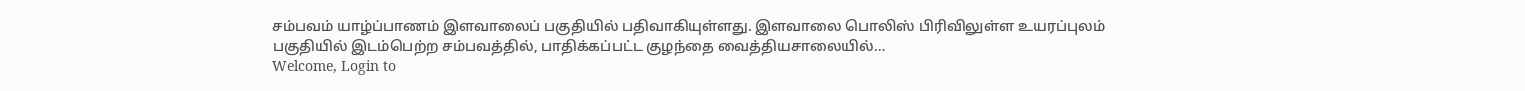சம்பவம் யாழ்ப்பாணம் இளவாலைப் பகுதியில் பதிவாகியுள்ளது. இளவாலை பொலிஸ் பிரிவிலுள்ள உயரப்புலம் பகுதியில் இடம்பெற்ற சம்பவத்தில், பாதிக்கப்பட்ட குழந்தை வைத்தியசாலையில்…
Welcome, Login to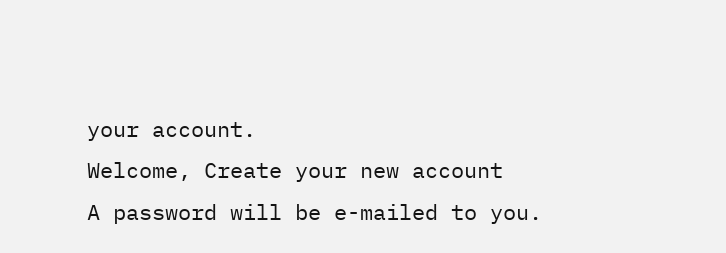your account.
Welcome, Create your new account
A password will be e-mailed to you.